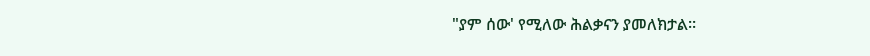"ያም ሰው' የሚለው ሕልቃናን ያመለክታል፡፡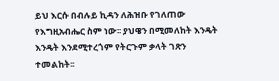ይህ እርሱ በብሉይ ኪዳን ለሕዝቡ የገለጠው የእግዚአብሔር ስም ነው፡፡ ያህዌን በሚመለከት እንዴት እንዴት እንደሚተረጎም የትርጉም ቃላት ገጽን ተመልከት፡፡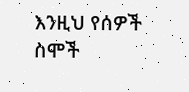እንዚህ የሰዎች ስሞች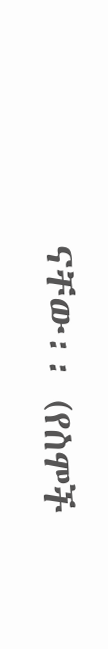ናቸው፡፡ (የስሞች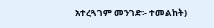አተረጓገም መንገድ፡- ተመልከት)